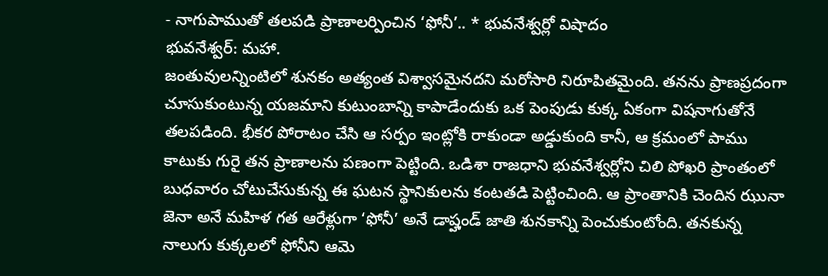- నాగుపాముతో తలపడి ప్రాణాలర్పించిన ‘ఫోనీ’.. * భువనేశ్వర్లో విషాదం
భువనేశ్వర్: మహా.
జంతువులన్నింటిలో శునకం అత్యంత విశ్వాసమైనదని మరోసారి నిరూపితమైంది. తనను ప్రాణప్రదంగా చూసుకుంటున్న యజమాని కుటుంబాన్ని కాపాడేందుకు ఒక పెంపుడు కుక్క ఏకంగా విషనాగుతోనే తలపడింది. భీకర పోరాటం చేసి ఆ సర్పం ఇంట్లోకి రాకుండా అడ్డుకుంది కానీ, ఆ క్రమంలో పాము కాటుకు గురై తన ప్రాణాలను పణంగా పెట్టింది. ఒడిశా రాజధాని భువనేశ్వర్లోని చిలి పోఖరి ప్రాంతంలో బుధవారం చోటుచేసుకున్న ఈ ఘటన స్థానికులను కంటతడి పెట్టించింది. ఆ ప్రాంతానికి చెందిన ఝునా జెనా అనే మహిళ గత ఆరేళ్లుగా ‘ఫోనీ’ అనే డాష్హండ్ జాతి శునకాన్ని పెంచుకుంటోంది. తనకున్న నాలుగు కుక్కలలో ఫోనీని ఆమె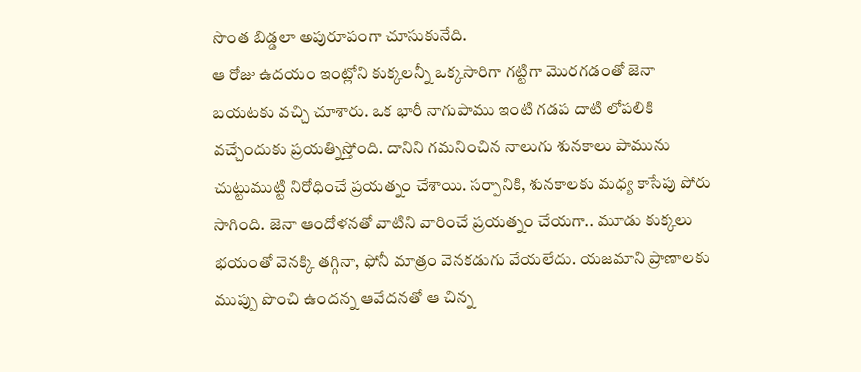సొంత బిడ్డలా అపురూపంగా చూసుకునేది.
ఆ రోజు ఉదయం ఇంట్లోని కుక్కలన్నీ ఒక్కసారిగా గట్టిగా మొరగడంతో జెనా బయటకు వచ్చి చూశారు. ఒక భారీ నాగుపాము ఇంటి గడప దాటి లోపలికి వచ్చేందుకు ప్రయత్నిస్తోంది. దానిని గమనించిన నాలుగు శునకాలు పామును చుట్టుముట్టి నిరోధించే ప్రయత్నం చేశాయి. సర్పానికి, శునకాలకు మధ్య కాసేపు పోరు సాగింది. జెనా ఆందోళనతో వాటిని వారించే ప్రయత్నం చేయగా.. మూడు కుక్కలు భయంతో వెనక్కి తగ్గినా, ఫోనీ మాత్రం వెనకడుగు వేయలేదు. యజమాని ప్రాణాలకు ముప్పు పొంచి ఉందన్న ఆవేదనతో ఆ చిన్న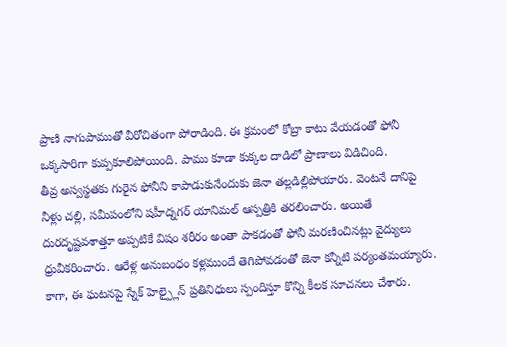ప్రాణి నాగుపాముతో వీరోచితంగా పోరాడింది. ఈ క్రమంలో కోబ్రా కాటు వేయడంతో ఫోనీ ఒక్కసారిగా కుప్పకూలిపోయింది. పాము కూడా కుక్కల దాడిలో ప్రాణాలు విడిచింది.
తీవ్ర అస్వస్థతకు గురైన ఫోనీని కాపాడుకునేందుకు జెనా తల్లడిల్లిపోయారు. వెంటనే దానిపై నీళ్లు చల్లి, సమీపంలోని షహీద్నగర్ యానిమల్ ఆస్పత్రికి తరలించారు. అయితే దురదృష్టవశాత్తూ అప్పటికే విషం శరీరం అంతా పాకడంతో ఫోనీ మరణించినట్లు వైద్యులు ధ్రువీకరించారు. ఆరేళ్ల అనుబంధం కళ్లముందే తెగిపోవడంతో జెనా కన్నీటి పర్యంతమయ్యారు. కాగా, ఈ ఘటనపై స్నేక్ హెల్ప్లైన్ ప్రతినిధులు స్పందిస్తూ కొన్ని కీలక సూచనలు చేశారు.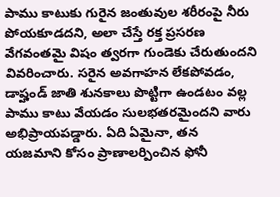పాము కాటుకు గురైన జంతువుల శరీరంపై నీరు పోయకూడదని, అలా చేస్తే రక్త ప్రసరణ వేగవంతమై విషం త్వరగా గుండెకు చేరుతుందని వివరించారు. సరైన అవగాహన లేకపోవడం, డాష్హండ్ జాతి శునకాలు పొట్టిగా ఉండటం వల్ల పాము కాటు వేయడం సులభతరమైందని వారు అభిప్రాయపడ్డారు. ఏది ఏమైనా, తన యజమాని కోసం ప్రాణాలర్పించిన ఫోనీ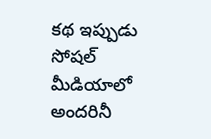కథ ఇప్పుడు సోషల్ మీడియాలో అందరినీ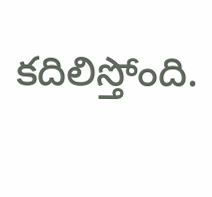కదిలిస్తోంది.